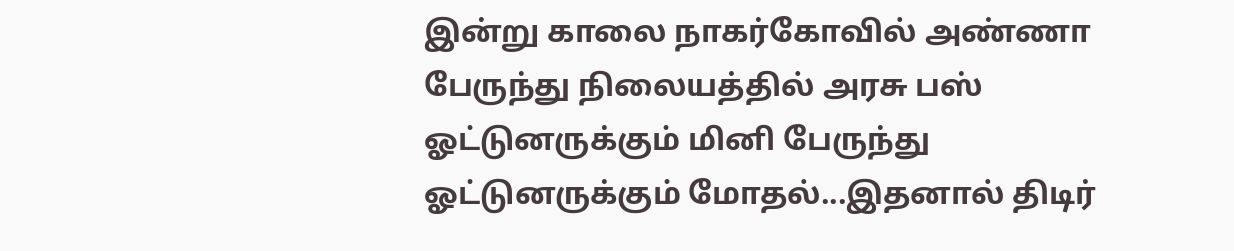இன்று காலை நாகர்கோவில் அண்ணா பேருந்து நிலையத்தில் அரசு பஸ் ஓட்டுனருக்கும் மினி பேருந்து ஓட்டுனருக்கும் மோதல்...இதனால் திடிர்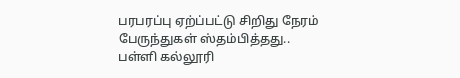பரபரப்பு ஏற்ப்பட்டு சிறிது நேரம் பேருந்துகள் ஸ்தம்பித்தது..
பள்ளி கல்லூரி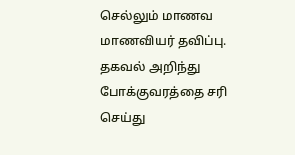செல்லும் மாணவ மாணவியர் தவிப்பு. தகவல் அறிந்து போக்குவரத்தை சரி செய்து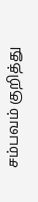சம்பவம் குறித்து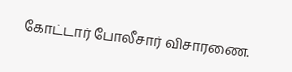கோட்டார் போலீசார் விசாரணை.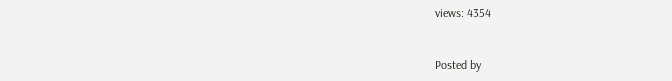views: 4354


Posted by